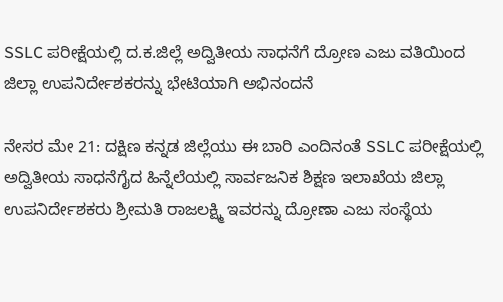SSLC ಪರೀಕ್ಷೆಯಲ್ಲಿ ದ.ಕ.ಜಿಲ್ಲೆ ಅದ್ವಿತೀಯ ಸಾಧನೆಗೆ ದ್ರೋಣ ಎಜು ವತಿಯಿಂದ ಜಿಲ್ಲಾ ಉಪನಿರ್ದೇಶಕರನ್ನು ಭೇಟಿಯಾಗಿ ಅಭಿನಂದನೆ

ನೇಸರ ಮೇ 21: ದಕ್ಷಿಣ ಕನ್ನಡ ಜಿಲ್ಲೆಯು ಈ ಬಾರಿ ಎಂದಿನಂತೆ SSLC ಪರೀಕ್ಷೆಯಲ್ಲಿ ಅದ್ವಿತೀಯ ಸಾಧನೆಗೈದ ಹಿನ್ನೆಲೆಯಲ್ಲಿ ಸಾರ್ವಜನಿಕ ಶಿಕ್ಷಣ ಇಲಾಖೆಯ ಜಿಲ್ಲಾ ಉಪನಿರ್ದೇಶಕರು ಶ್ರೀಮತಿ ರಾಜಲಕ್ಷ್ಮಿ ಇವರನ್ನು ದ್ರೋಣಾ ಎಜು ಸಂಸ್ಥೆಯ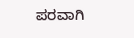ಪರವಾಗಿ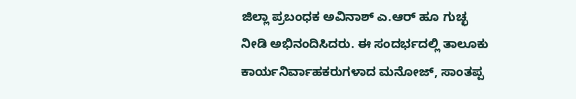ಜಿಲ್ಲಾ ಪ್ರಬಂಧಕ ಅವಿನಾಶ್ ಎ.ಆರ್ ಹೂ ಗುಚ್ಛ ನೀಡಿ ಅಭಿನಂದಿಸಿದರು. ಈ ಸಂದರ್ಭದಲ್ಲಿ ತಾಲೂಕು ಕಾರ್ಯನಿರ್ವಾಹಕರುಗಳಾದ ಮನೋಜ್, ಸಾಂತಪ್ಪ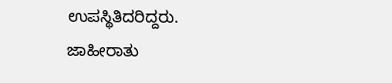ಉಪಸ್ಥಿತಿದರಿದ್ದರು.
ಜಾಹೀರಾತು